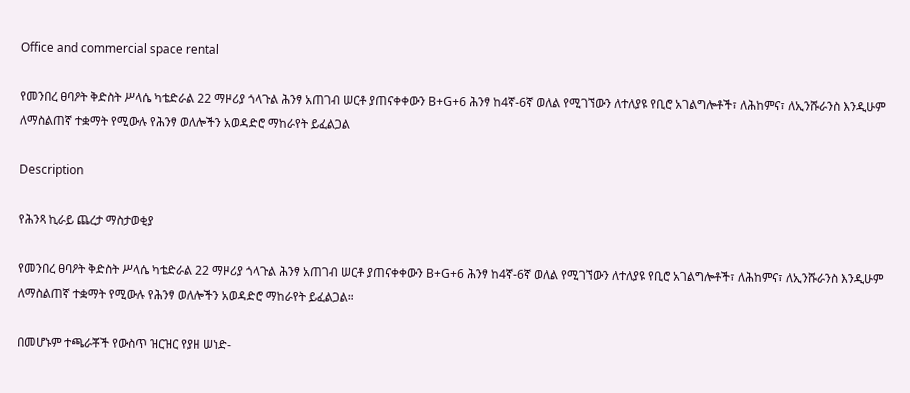Office and commercial space rental

የመንበረ ፀባዖት ቅድስት ሥላሴ ካቴድራል 22 ማዞሪያ ጎላጉል ሕንፃ አጠገብ ሠርቶ ያጠናቀቀውን B+G+6 ሕንፃ ከ4ኛ-6ኛ ወለል የሚገኘውን ለተለያዩ የቢሮ አገልግሎቶች፣ ለሕከምና፣ ለኢንሹራንስ እንዲሁም ለማስልጠኛ ተቋማት የሚውሉ የሕንፃ ወለሎችን አወዳድሮ ማከራየት ይፈልጋል

Description

የሕንጻ ኪራይ ጨረታ ማስታወቂያ

የመንበረ ፀባዖት ቅድስት ሥላሴ ካቴድራል 22 ማዞሪያ ጎላጉል ሕንፃ አጠገብ ሠርቶ ያጠናቀቀውን B+G+6 ሕንፃ ከ4ኛ-6ኛ ወለል የሚገኘውን ለተለያዩ የቢሮ አገልግሎቶች፣ ለሕከምና፣ ለኢንሹራንስ እንዲሁም ለማስልጠኛ ተቋማት የሚውሉ የሕንፃ ወለሎችን አወዳድሮ ማከራየት ይፈልጋል።

በመሆኑም ተጫራቾች የውስጥ ዝርዝር የያዘ ሠነድ-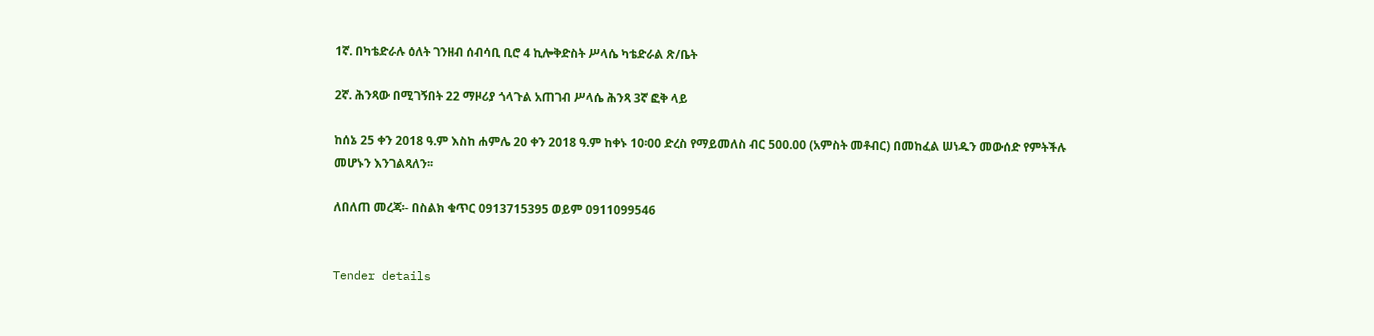1ኛ. በካቴድራሉ ዕለት ገንዘብ ሰብሳቢ ቢሮ 4 ኪሎቅድስት ሥላሴ ካቴድራል ጽ/ቤት

2ኛ. ሕንጻው በሚገኝበት 22 ማዞሪያ ጎላጉል አጠገብ ሥላሴ ሕንጻ 3ኛ ፎቅ ላይ

ከሰኔ 25 ቀን 2018 ዓ.ም እስከ ሐምሌ 20 ቀን 2018 ዓ.ም ከቀኑ 10፡00 ድረስ የማይመለስ ብር 500.00 (አምስት መቶብር) በመከፈል ሠነዱን መውሰድ የምትችሉ መሆኑን እንገልጻለን፡፡

ለበለጠ መረጃ፡- በስልክ ቁጥር 0913715395 ወይም 0911099546


Tender details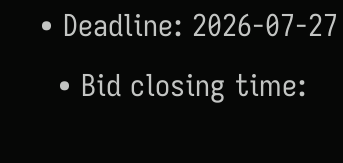• Deadline: 2026-07-27
  • Bid closing time: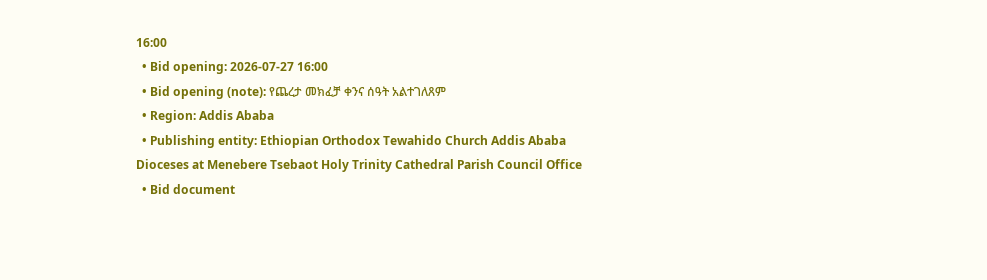16:00
  • Bid opening: 2026-07-27 16:00
  • Bid opening (note): የጨረታ መክፈቻ ቀንና ሰዓት አልተገለጸም
  • Region: Addis Ababa
  • Publishing entity: Ethiopian Orthodox Tewahido Church Addis Ababa Dioceses at Menebere Tsebaot Holy Trinity Cathedral Parish Council Office
  • Bid document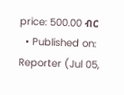price: 500.00 ብር
  • Published on: Reporter (Jul 05,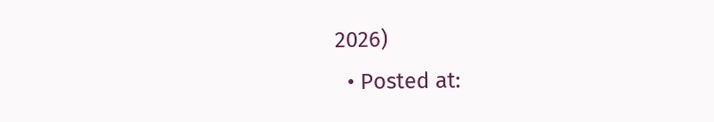2026)
  • Posted at: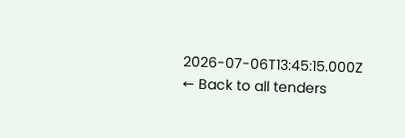2026-07-06T13:45:15.000Z
← Back to all tenders